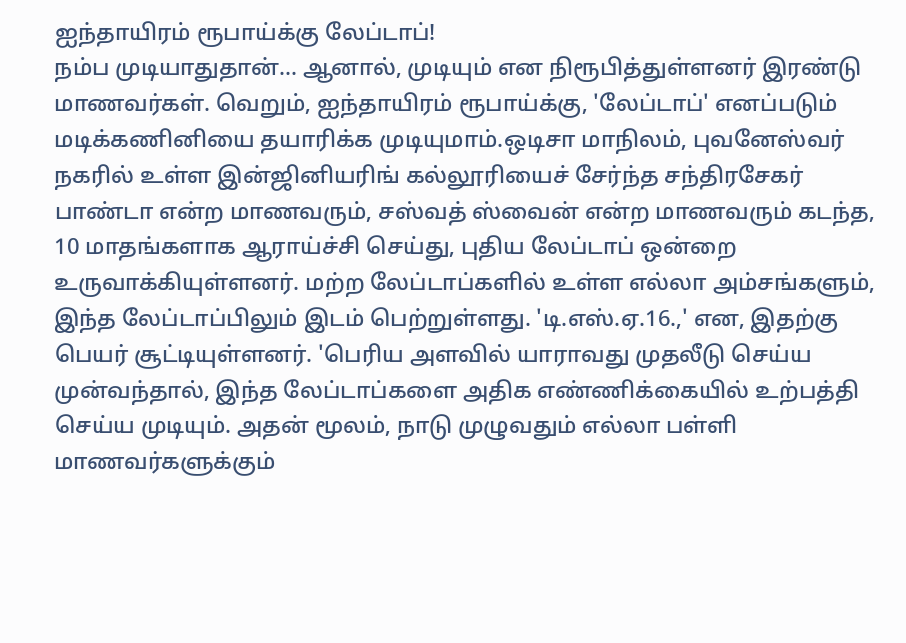ஐந்தாயிரம் ரூபாய்க்கு லேப்டாப்!
நம்ப முடியாதுதான்... ஆனால், முடியும் என நிரூபித்துள்ளனர் இரண்டு மாணவர்கள். வெறும், ஐந்தாயிரம் ரூபாய்க்கு, 'லேப்டாப்' எனப்படும் மடிக்கணினியை தயாரிக்க முடியுமாம்.ஒடிசா மாநிலம், புவனேஸ்வர் நகரில் உள்ள இன்ஜினியரிங் கல்லூரியைச் சேர்ந்த சந்திரசேகர் பாண்டா என்ற மாணவரும், சஸ்வத் ஸ்வைன் என்ற மாணவரும் கடந்த, 10 மாதங்களாக ஆராய்ச்சி செய்து, புதிய லேப்டாப் ஒன்றை உருவாக்கியுள்ளனர். மற்ற லேப்டாப்களில் உள்ள எல்லா அம்சங்களும், இந்த லேப்டாப்பிலும் இடம் பெற்றுள்ளது. 'டி.எஸ்.ஏ.16.,' என, இதற்கு பெயர் சூட்டியுள்ளனர். 'பெரிய அளவில் யாராவது முதலீடு செய்ய முன்வந்தால், இந்த லேப்டாப்களை அதிக எண்ணிக்கையில் உற்பத்தி செய்ய முடியும். அதன் மூலம், நாடு முழுவதும் எல்லா பள்ளி மாணவர்களுக்கும்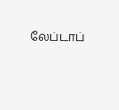லேப்டாப்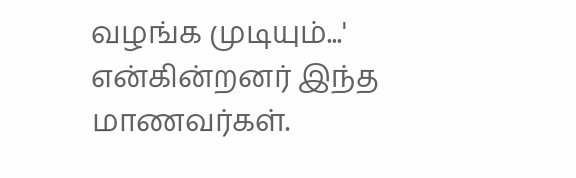வழங்க முடியும்...' என்கின்றனர் இந்த மாணவர்கள்.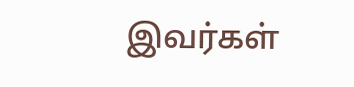இவர்கள்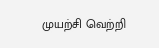முயற்சி வெற்றி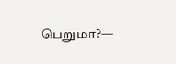பெறுமா?—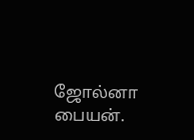ஜோல்னா பையன்.